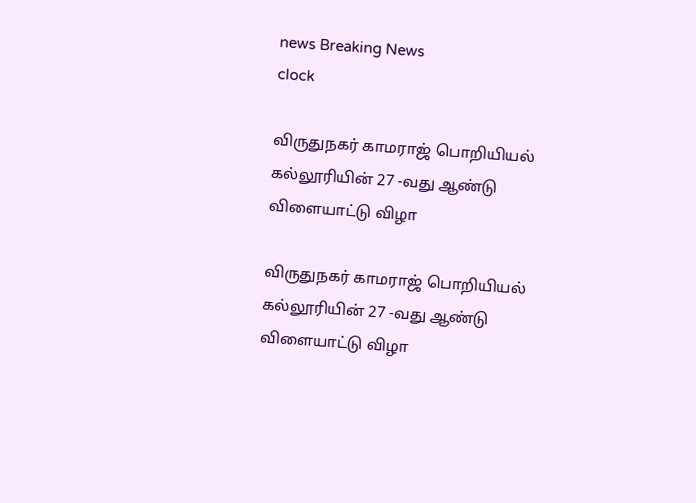news Breaking News
clock

விருதுநகர் காமராஜ் பொறியியல் கல்லூரியின் 27 -வது ஆண்டு விளையாட்டு விழா

விருதுநகர் காமராஜ் பொறியியல் கல்லூரியின் 27 -வது ஆண்டு விளையாட்டு விழா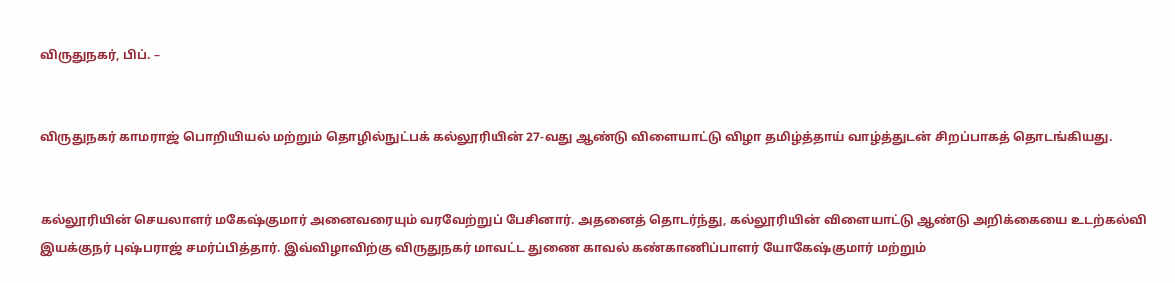விருதுநகர், பிப். –


விருதுநகர் காமராஜ் பொறியியல் மற்றும் தொழில்நுட்பக் கல்லூரியின் 27-வது ஆண்டு விளையாட்டு விழா தமிழ்த்தாய் வாழ்த்துடன் சிறப்பாகத் தொடங்கியது.


கல்லூரியின் செயலாளர் மகேஷ்குமார் அனைவரையும் வரவேற்றுப் பேசினார். அதனைத் தொடர்ந்து, கல்லூரியின் விளையாட்டு ஆண்டு அறிக்கையை உடற்கல்வி இயக்குநர் புஷ்பராஜ் சமர்ப்பித்தார். இவ்விழாவிற்கு விருதுநகர் மாவட்ட துணை காவல் கண்காணிப்பாளர் யோகேஷ்குமார் மற்றும்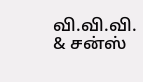வி.வி.வி. & சன்ஸ்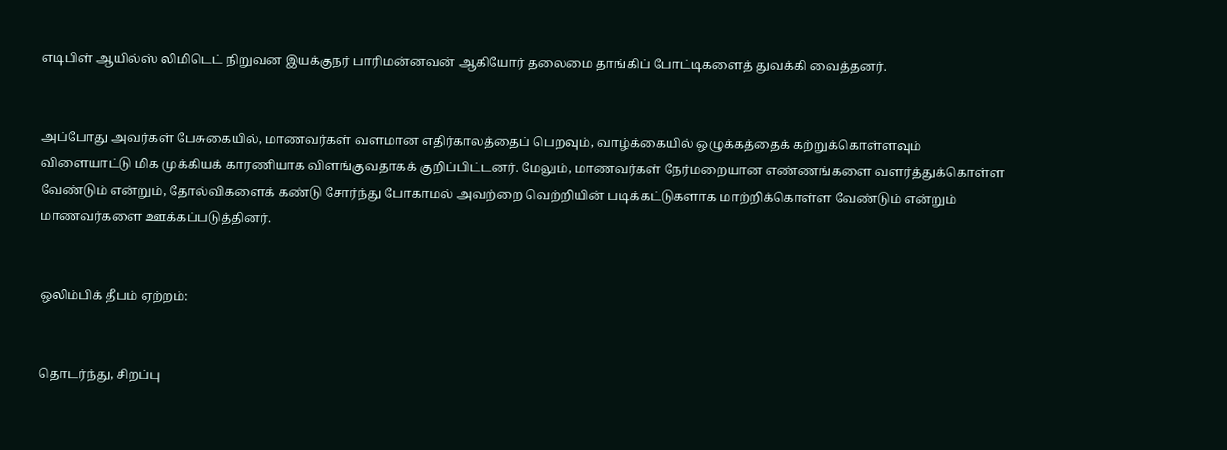எடிபிள் ஆயில்ஸ் லிமிடெட் நிறுவன இயக்குநர் பாரிமன்னவன் ஆகியோர் தலைமை தாங்கிப் போட்டிகளைத் துவக்கி வைத்தனர்.


அப்போது அவர்கள் பேசுகையில், மாணவர்கள் வளமான எதிர்காலத்தைப் பெறவும், வாழ்க்கையில் ஒழுக்கத்தைக் கற்றுக்கொள்ளவும் விளையாட்டு மிக முக்கியக் காரணியாக விளங்குவதாகக் குறிப்பிட்டனர். மேலும், மாணவர்கள் நேர்மறையான எண்ணங்களை வளர்த்துக்கொள்ள வேண்டும் என்றும், தோல்விகளைக் கண்டு சோர்ந்து போகாமல் அவற்றை வெற்றியின் படிக்கட்டுகளாக மாற்றிக்கொள்ள வேண்டும் என்றும் மாணவர்களை ஊக்கப்படுத்தினர்.


ஒலிம்பிக் தீபம் ஏற்றம்:


தொடர்ந்து, சிறப்பு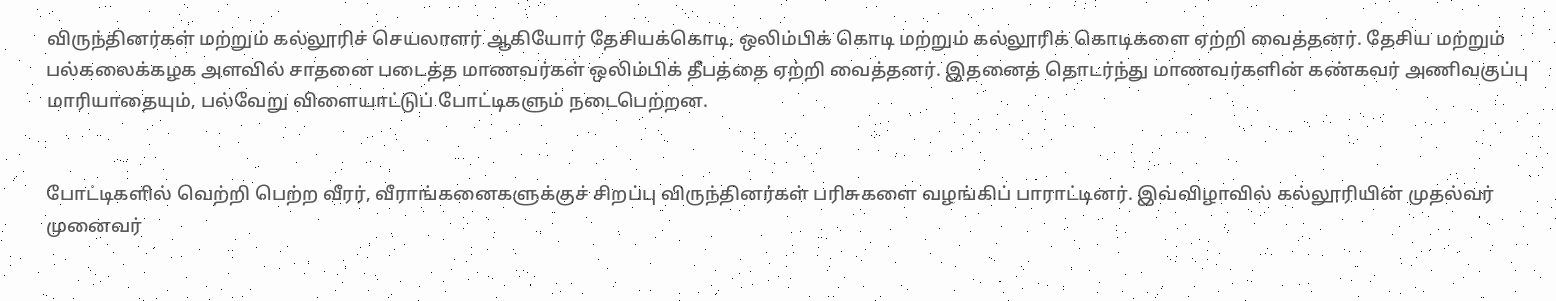விருந்தினர்கள் மற்றும் கல்லூரிச் செயலாளர் ஆகியோர் தேசியக்கொடி, ஒலிம்பிக் கொடி மற்றும் கல்லூரிக் கொடிகளை ஏற்றி வைத்தனர். தேசிய மற்றும் பல்கலைக்கழக அளவில் சாதனை படைத்த மாணவர்கள் ஒலிம்பிக் தீபத்தை ஏற்றி வைத்தனர். இதனைத் தொடர்ந்து மாணவர்களின் கண்கவர் அணிவகுப்பு மாரியாதையும், பல்வேறு விளையாட்டுப் போட்டிகளும் நடைபெற்றன.


போட்டிகளில் வெற்றி பெற்ற வீரர், வீராங்கனைகளுக்குச் சிறப்பு விருந்தினர்கள் பரிசுகளை வழங்கிப் பாராட்டினர். இவ்விழாவில் கல்லூரியின் முதல்வர் முனைவர்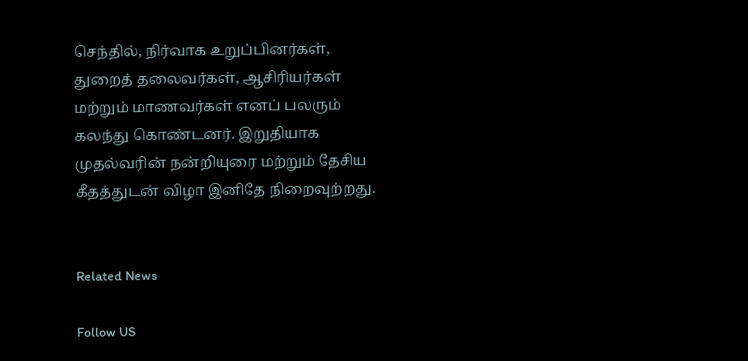செந்தில், நிர்வாக உறுப்பினர்கள், துறைத் தலைவர்கள், ஆசிரியர்கள் மற்றும் மாணவர்கள் எனப் பலரும் கலந்து கொண்டனர். இறுதியாக முதல்வரின் நன்றியுரை மற்றும் தேசிய கீதத்துடன் விழா இனிதே நிறைவுற்றது.


Related News

Follow US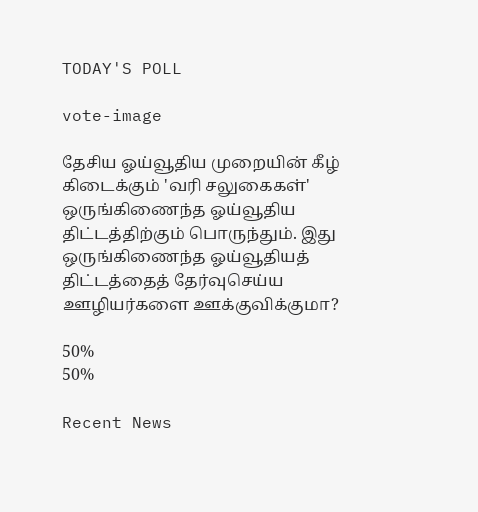TODAY'S POLL

vote-image

தேசிய ஓய்வூதிய முறையின் கீழ் கிடைக்கும் 'வரி சலுகைகள்' ஒருங்கிணைந்த ஓய்வூதிய திட்டத்திற்கும் பொருந்தும். இது ஒருங்கிணைந்த ஓய்வூதியத் திட்டத்தைத் தேர்வுசெய்ய ஊழியர்களை ஊக்குவிக்குமா?

50%
50%

Recent News